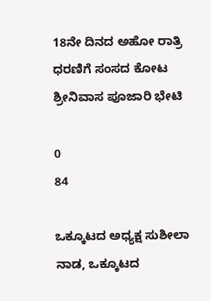18ನೇ ದಿನದ ಅಹೋ ರಾತ್ರಿ ಧರಣಿಗೆ ಸಂಸದ ಕೋಟ ಶ್ರೀನಿವಾಸ ಪೂಜಾರಿ ಭೇಟಿ

0
84

ಒಕ್ಕೂಟದ ಅಧ್ಯಕ್ಷ ಸುಶೀಲಾ ನಾಡ, ಒಕ್ಕೂಟದ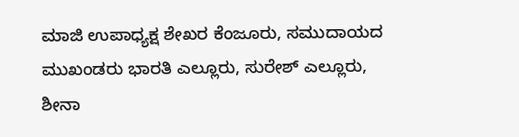ಮಾಜಿ ಉಪಾಧ್ಯಕ್ಷ ಶೇಖರ ಕೆಂಜೂರು, ಸಮುದಾಯದ ಮುಖಂಡರು ಭಾರತಿ ಎಲ್ಲೂರು, ಸುರೇಶ್ ಎಲ್ಲೂರು, ಶೀನಾ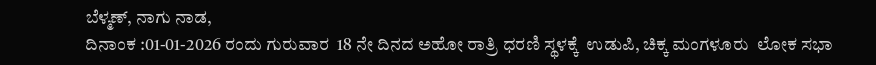ಬೆಳ್ಮಣ್, ನಾಗು ನಾಡ,
ದಿನಾಂಕ :01-01-2026 ರಂದು ಗುರುವಾರ  18 ನೇ ದಿನದ ಅಹೋ ರಾತ್ರಿ ಧರಣಿ ಸ್ಥಳಕ್ಕೆ  ಉಡುಪಿ, ಚಿಕ್ಕ ಮಂಗಳೂರು  ಲೋಕ ಸಭಾ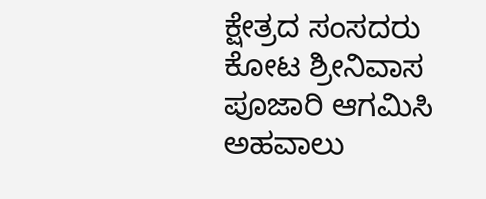ಕ್ಷೇತ್ರದ ಸಂಸದರು ಕೋಟ ಶ್ರೀನಿವಾಸ ಪೂಜಾರಿ ಆಗಮಿಸಿ ಅಹವಾಲು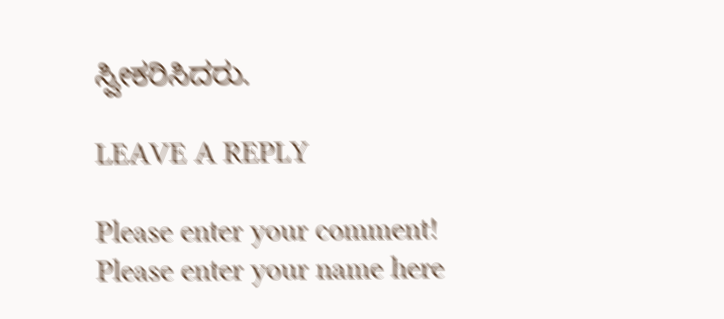ಸ್ವೀಕರಿಸಿದರು.

LEAVE A REPLY

Please enter your comment!
Please enter your name here